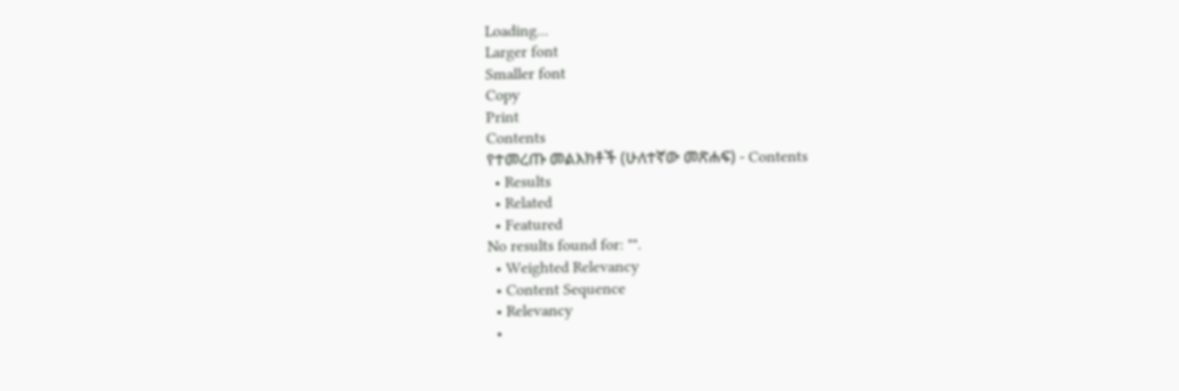Loading...
Larger font
Smaller font
Copy
Print
Contents
የተመረጡ መልእክቶች (ሁለተኛው መጽሐፍ) - Contents
  • Results
  • Related
  • Featured
No results found for: "".
  • Weighted Relevancy
  • Content Sequence
  • Relevancy
  •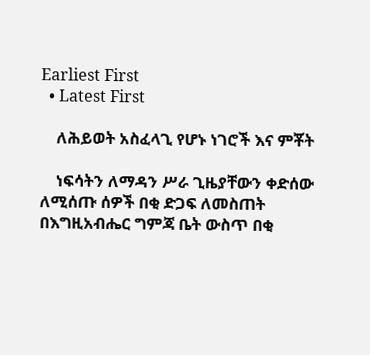Earliest First
  • Latest First

    ለሕይወት አስፈላጊ የሆኑ ነገሮች እና ምቾት

    ነፍሳትን ለማዳን ሥራ ጊዜያቸውን ቀድሰው ለሚሰጡ ሰዎች በቂ ድጋፍ ለመስጠት በእግዚአብሔር ግምጃ ቤት ውስጥ በቂ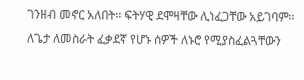ገንዘብ መኖር አለበት፡፡ ፍትሃዊ ደሞዛቸው ሊነፈጋቸው አይገባም፡፡ ለጌታ ለመስራት ፈቃደኛ የሆኑ ሰዎች ለኑሮ የሚያስፈልጓቸውን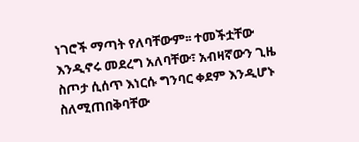ነገሮች ማጣት የለባቸውም፡፡ ተመችቷቸው እንዲኖሩ መደረግ አለባቸው፣ አብዛኛውን ጊዜ ስጦታ ሲሰጥ እነርሱ ግንባር ቀደም እንዲሆኑ ስለሚጠበቅባቸው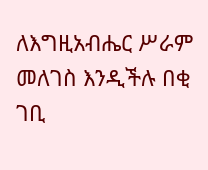ለእግዚአብሔር ሥራም መለገስ እንዲችሉ በቂ ገቢ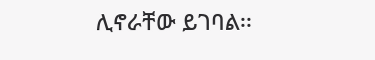ሊኖራቸው ይገባል፡፡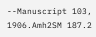--Manuscript 103, 1906.Amh2SM 187.2